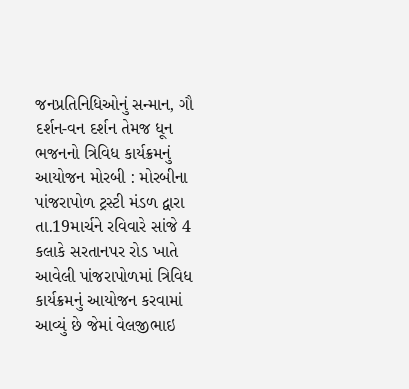જનપ્રતિનિધિઓનું સન્માન, ગૌ દર્શન-વન દર્શન તેમજ ધૂન ભજનનો ત્રિવિધ કાર્યક્રમનું આયોજન મોરબી : મોરબીના પાંજરાપોળ ટ્રસ્ટી મંડળ દ્વારા તા.19માર્ચને રવિવારે સાંજે 4 કલાકે સરતાનપર રોડ ખાતે આવેલી પાંજરાપોળમાં ત્રિવિધ કાર્યક્રમનું આયોજન કરવામાં આવ્યું છે જેમાં વેલજીભાઇ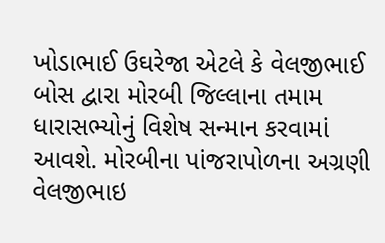ખોડાભાઈ ઉઘરેજા એટલે કે વેલજીભાઈ બોસ દ્વારા મોરબી જિલ્લાના તમામ ધારાસભ્યોનું વિશેષ સન્માન કરવામાં આવશે. મોરબીના પાંજરાપોળના અગ્રણી વેલજીભાઇ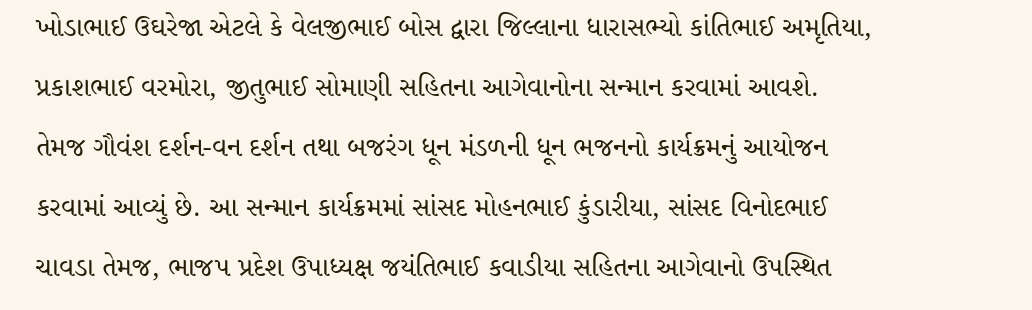ખોડાભાઈ ઉઘરેજા એટલે કે વેલજીભાઈ બોસ દ્વારા જિલ્લાના ધારાસભ્યો કાંતિભાઈ અમૃતિયા, પ્રકાશભાઈ વરમોરા, જીતુભાઈ સોમાણી સહિતના આગેવાનોના સન્માન કરવામાં આવશે. તેમજ ગૌવંશ દર્શન-વન દર્શન તથા બજરંગ ધૂન મંડળની ધૂન ભજનનો કાર્યક્રમનું આયોજન કરવામાં આવ્યું છે. આ સન્માન કાર્યક્રમમાં સાંસદ મોહનભાઈ કુંડારીયા, સાંસદ વિનોદભાઈ ચાવડા તેમજ, ભાજપ પ્રદેશ ઉપાધ્યક્ષ જયંતિભાઈ કવાડીયા સહિતના આગેવાનો ઉપસ્થિત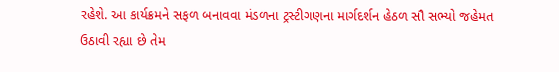રહેશે. આ કાર્યક્રમને સફળ બનાવવા મંડળના ટ્રસ્ટીગણના માર્ગદર્શન હેઠળ સૌ સભ્યો જહેમત ઉઠાવી રહ્યા છે તેમ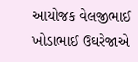આયોજક વેલજીભાઈ ખોડાભાઈ ઉઘરેજાએ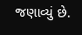જણાવ્યું છે.